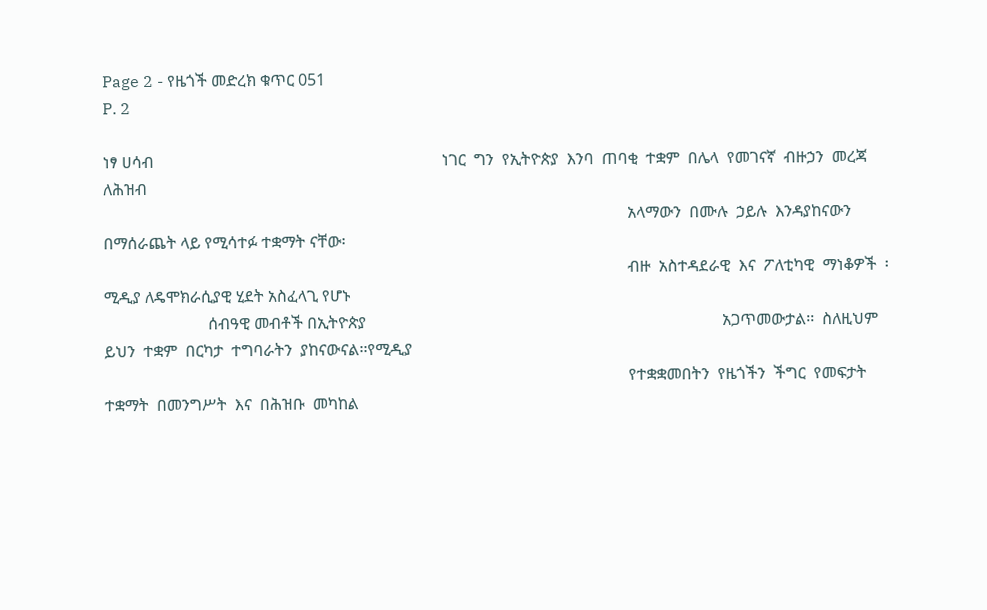Page 2 - የዜጎች መድረክ ቁጥር 051
P. 2

ነፃ ሀሳብ                                                                        ነገር  ግን  የኢትዮጵያ  እንባ  ጠባቂ  ተቋም  በሌላ  የመገናኛ  ብዙኃን  መረጃ  ለሕዝብ
                                                                                                                                   አላማውን  በሙሉ  ኃይሉ  እንዳያከናውን  በማሰራጨት ላይ የሚሳተፉ ተቋማት ናቸው፡
                                                                                                                                   ብዙ  አስተዳደራዊ  እና  ፖለቲካዊ  ማነቆዎች  ፡ሚዲያ ለዴሞክራሲያዊ ሂደት አስፈላጊ የሆኑ
                          ሰብዓዊ መብቶች በኢትዮጵያ                                                                                         አጋጥመውታል፡፡  ስለዚህም  ይህን  ተቋም  በርካታ  ተግባራትን  ያከናውናል፡፡የሚዲያ
                                                                                                                                   የተቋቋመበትን  የዜጎችን  ችግር  የመፍታት  ተቋማት  በመንግሥት  እና  በሕዝቡ  መካከል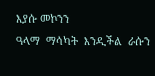እያሱ መኮንን                      ዓላማ  ማሳካት  እንዲችል  ራሱን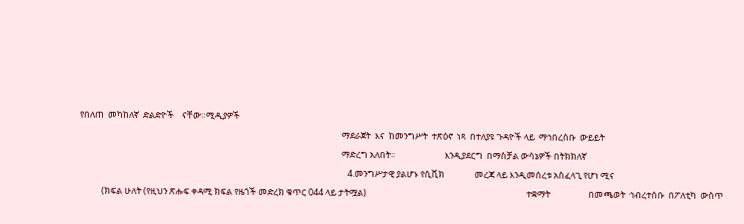የበለጠ  መካከለኛ  ድልድዮች    ናቸው።ሚዲያዎች
                                                                                                                                   ማደራጀት  እና  ከመንግሥት  ተጽዕኖ  ነጻ  በተለያዩ ጉዳዮች ላይ  ማኅበረሰቡ  ውይይት
                                                                                                                                   ማድረግ አለበት፡፡                         እንዲያደርግ  በማስቻል ውሳኔዎች በትክክለኛ
                                                                                                                                      4.መንግሥታዊ ያልሆኑ የሲቪክ               መረጃ ላይ እንዲመሰረቱ አስፈላጊ የሆነ ሚና
           (ክፍል ሁለት (የዚህን ጽሑፍ ቀዳሚ ክፍል የዜጎች መድረክ ቁጥር 044 ላይ ታትሟል)                                                                                ተቋማት                   በመጫወት  ኅብረተሰቡ  በፖለቲካ  ውስጥ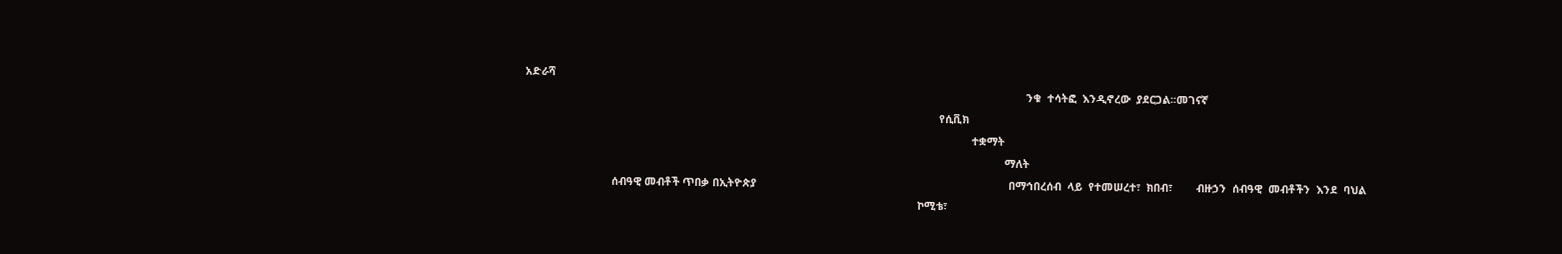አድራሻ
                                                                                                                                                                       ንቁ  ተሳትፎ  እንዲኖረው  ያደርጋል፡፡መገናኛ
                                                                                                                                          የሲቪክ
                                                                                                                                                     ተቋማት
                                                                                                                                                                ማለት
                             ሰብዓዊ መብቶች ጥበቃ በኢትዮጵያ                                                                                    በማኅበረሰብ  ላይ  የተመሠረተ፣  ክበብ፣        ብዙኃን  ሰብዓዊ  መብቶችን  እንደ  ባህል
                                                                                                                                   ኮሚቴ፣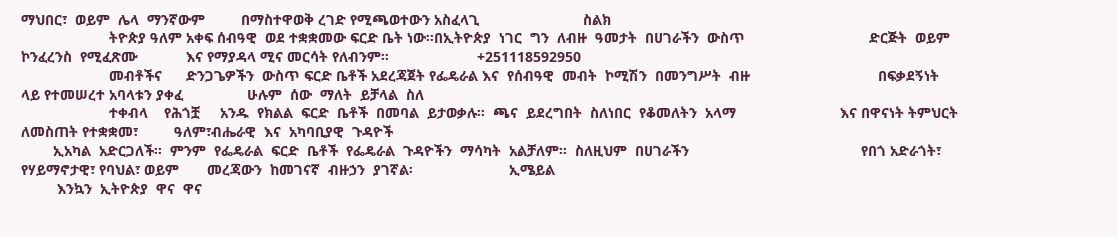ማህበር፣  ወይም  ሌላ  ማንኛውም         በማስተዋወቅ ረገድ የሚጫወተውን አስፈላጊ                          ስልክ
                      ትዮጵያ ዓለም አቀፍ ሰብዓዊ  ወደ ተቋቋመው ፍርድ ቤት ነው፡፡በኢትዮጵያ  ነገር  ግን  ለብዙ  ዓመታት  በሀገራችን  ውስጥ                               ድርጅት  ወይም  ኮንፈረንስ  የሚፈጽሙ            እና የማያዳላ ሚና መርሳት የለብንም፡፡                      +251118592950
                      መብቶችና      ድንጋጌዎችን  ውስጥ ፍርድ ቤቶች አደረጃጀት የፌዴራል እና  የሰብዓዊ  መብት  ኮሚሽን  በመንግሥት  ብዙ                                በፍቃደኝነት ላይ የተመሠረተ አባላቱን ያቀፈ                ሁሉም  ሰው  ማለት  ይቻላል  ስለ
                      ተቀብላ    የሕጎቿ     አንዱ  የክልል  ፍርድ  ቤቶች  በመባል  ይታወቃሉ፡፡  ጫና  ይደረግበት  ስለነበር  የቆመለትን  አላማ                          እና በዋናነት ትምህርት ለመስጠት የተቋቋመ፣         ዓለም፣ብሔራዊ  እና  አካባቢያዊ  ጉዳዮች
        ኢአካል  አድርጋለች፡፡  ምንም  የፌዴራል  ፍርድ  ቤቶች  የፌዴራል  ጉዳዮችን  ማሳካት  አልቻለም፡፡  ስለዚህም  በሀገራችን                                           የበጎ አድራጎት፣ የሃይማኖታዊ፣ የባህል፣ ወይም       መረጃውን  ከመገናኛ  ብዙኃን  ያገኛል፡                        ኢሜይል
         እንኳን  ኢትዮጵያ  ዋና  ዋና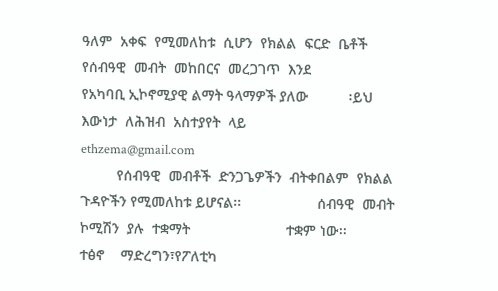ዓለም  አቀፍ  የሚመለከቱ  ሲሆን  የክልል  ፍርድ  ቤቶች  የሰብዓዊ  መብት  መከበርና  መረጋገጥ  እንደ                                 የአካባቢ ኢኮኖሚያዊ ልማት ዓላማዎች ያለው          ፡ይህ  እውነታ  ለሕዝብ  አስተያየት  ላይ                ethzema@gmail.com
         የሰብዓዊ  መብቶች  ድንጋጌዎችን  ብትቀበልም  የክልል ጉዳዮችን የሚመለከቱ ይሆናል፡፡                   ሰብዓዊ  መብት  ኮሚሽን  ያሉ  ተቋማት                        ተቋም ነው፡፡                            ተፅኖ    ማድረግን፣የፖለቲካ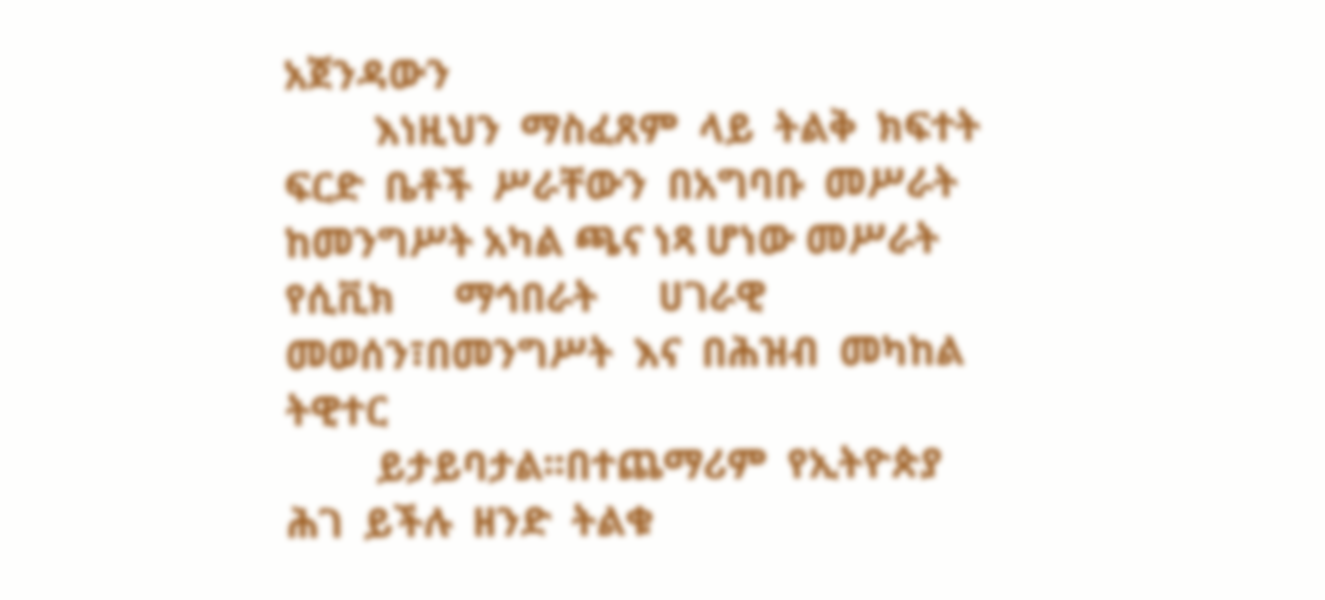አጀንዳውን
         እነዚህን  ማስፈጸም  ላይ  ትልቅ  ክፍተት  ፍርድ  ቤቶች  ሥራቸውን  በአግባቡ  መሥራት  ከመንግሥት አካል ጫና ነጻ ሆነው መሥራት                                             የሲቪክ      ማኅበራት      ሀገራዊ    መወሰን፣በመንግሥት  እና  በሕዝብ  መካከል                       ትዊተር
         ይታይባታል፡፡በተጨማሪም  የኢትዮጵያ  ሕገ  ይችሉ  ዘንድ  ትልቁ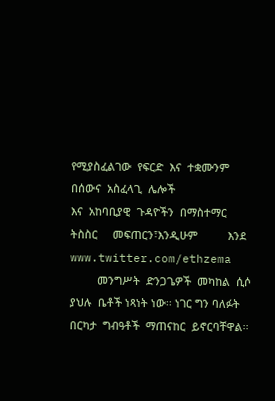የሚያስፈልገው  የፍርድ  እና  ተቋሙንም  በሰውና  አስፈላጊ  ሌሎች                                    እና  አከባቢያዊ  ጉዳዮችን  በማስተማር           ትስስር     መፍጠርን፣እንዲሁም          እንደ       www.twitter.com/ethzema
         መንግሥት  ድንጋጌዎች  መካከል  ሲሶ  ያህሉ  ቤቶች ነጻነት ነው፡፡ ነገር ግን ባለፉት በርካታ  ግብዓቶች  ማጠናከር  ይኖርባቸዋል፡፡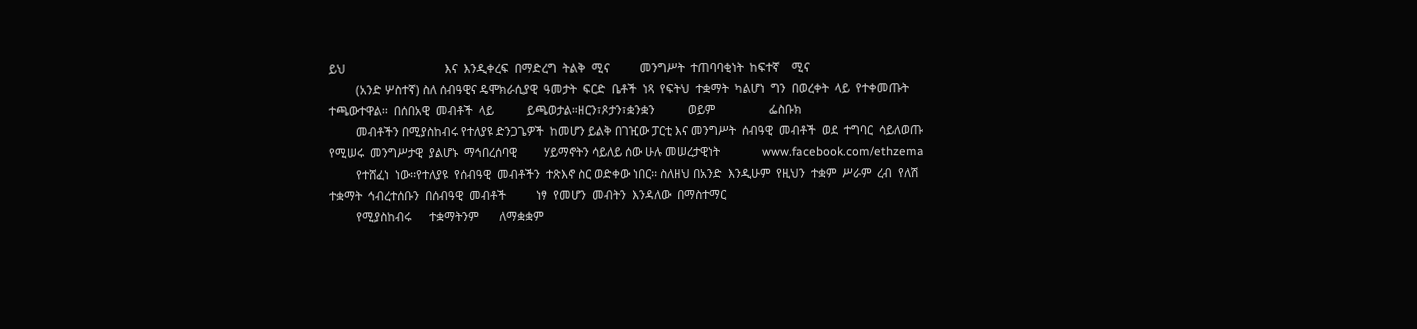ይህ                                 እና  እንዲቀረፍ  በማድረግ  ትልቅ  ሚና          መንግሥት  ተጠባባቂነት  ከፍተኛ    ሚና
         (አንድ ሦስተኛ) ስለ ሰብዓዊና ዴሞክራሲያዊ  ዓመታት  ፍርድ  ቤቶች  ነጻ  የፍትህ  ተቋማት  ካልሆነ  ግን  በወረቀት  ላይ  የተቀመጡት                                  ተጫውተዋል፡፡  በሰበአዊ  መብቶች  ላይ           ይጫወታል።ዘርን፣ጾታን፣ቋንቋን           ወይም                  ፌስቡክ
         መብቶችን በሚያስከብሩ የተለያዩ ድንጋጌዎች  ከመሆን ይልቅ በገዢው ፓርቲ እና መንግሥት  ሰብዓዊ  መብቶች  ወደ  ተግባር  ሳይለወጡ                                       የሚሠሩ  መንግሥታዊ  ያልሆኑ  ማኅበረሰባዊ         ሃይማኖትን ሳይለይ ሰው ሁሉ መሠረታዊነት              www.facebook.com/ethzema
         የተሸፈነ  ነው፡፡የተለያዩ  የሰብዓዊ  መብቶችን  ተጽእኖ ስር ወድቀው ነበር፡፡ ስለዘህ በአንድ  እንዲሁም  የዚህን  ተቋም  ሥራም  ረብ  የለሽ                              ተቋማት  ኅብረተሰቡን  በሰብዓዊ  መብቶች          ነፃ  የመሆን  መብትን  እንዳለው  በማስተማር
         የሚያስከብሩ      ተቋማትንም       ለማቋቋም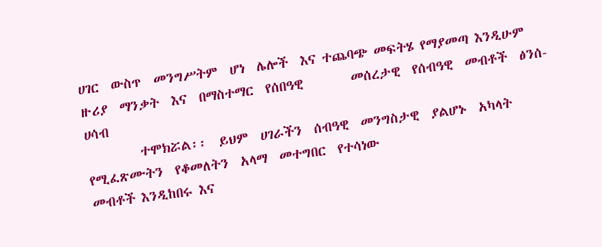ሀገር  ውስጥ  መንግሥትም  ሆነ  ሌሎች  እና ተጨባጭ መፍትሄ የማያመጣ እንዲሁም                                      ዙሪያ  ማንቃት  እና  በማስተማር  የሰበዓዊ        መሰረታዊ  የሰብዓዊ  መብቶች  ፅንሰ-ሀሳብ
         ተሞክሯል፡፡  ይህም  ሀገራችን  ሰብዓዊ  መንግስታዊ  ያልሆኑ  አካላት  የሚፈጽሙትን  የቆመለትን  አላማ  መተግበር  የተሳነው                                         መብቶች እንዲከበሩ እና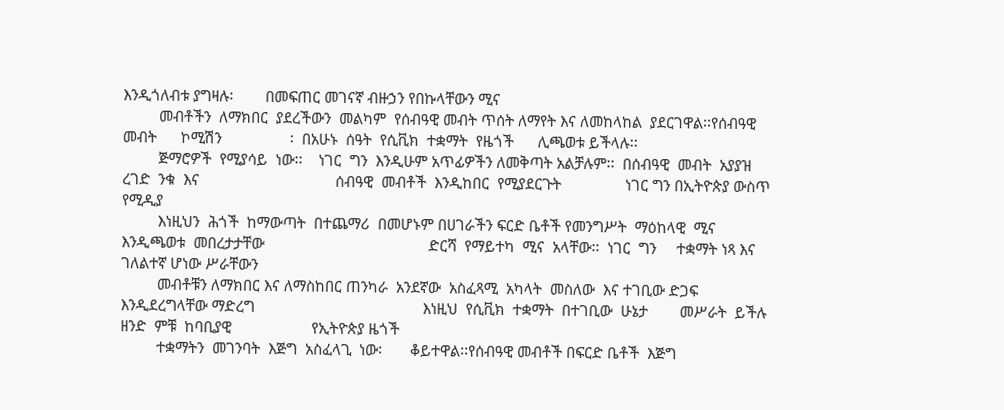እንዲጎለብቱ ያግዛሉ፡        በመፍጠር መገናኛ ብዙኃን የበኩላቸውን ሚና
         መብቶችን  ለማክበር  ያደረችውን  መልካም  የሰብዓዊ መብት ጥሰት ለማየት እና ለመከላከል  ያደርገዋል፡፡የሰብዓዊ                     መብት      ኮሚሽን                 ፡  በአሁኑ  ሰዓት  የሲቪክ  ተቋማት  የዜጎች      ሊጫወቱ ይችላሉ፡፡
         ጅማሮዎች  የሚያሳይ  ነው፡፡    ነገር  ግን  እንዲሁም አጥፊዎችን ለመቅጣት አልቻሉም፡፡  በሰብዓዊ  መብት  አያያዝ  ረገድ  ንቁ  እና                                  ሰብዓዊ  መብቶች  እንዲከበር  የሚያደርጉት                ነገር ግን በኢትዮጵያ ውስጥ የሚዲያ
         እነዚህን  ሕጎች  ከማውጣት  በተጨማሪ  በመሆኑም በሀገራችን ፍርድ ቤቶች የመንግሥት  ማዕከላዊ  ሚና  እንዲጫወቱ  መበረታታቸው                                         ድርሻ  የማይተካ  ሚና  አላቸው፡፡  ነገር  ግን     ተቋማት ነጻ እና ገለልተኛ ሆነው ሥራቸውን
         መብቶቹን ለማክበር እና ለማስከበር ጠንካራ  አንደኛው  አስፈጻሚ  አካላት  መስለው  እና ተገቢው ድጋፍ እንዲደረግላቸው ማድረግ                                          እነዚህ  የሲቪክ  ተቋማት  በተገቢው  ሁኔታ        መሥራት  ይችሉ  ዘንድ  ምቹ  ከባቢያዊ                    የኢትዮጵያ ዜጎች
         ተቋማትን  መገንባት  እጅግ  አስፈላጊ  ነው፡       ቆይተዋል፡፡የሰብዓዊ መብቶች በፍርድ ቤቶች  እጅግ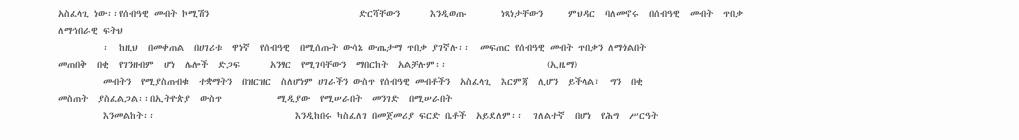አስፈላጊ ነው፡፡የሰብዓዊ መብት ኮሚሽን                              ድርሻቸውን      እንዲወጡ       ነጻነታቸውን     ምህዳር  ባለመኖሩ  በሰብዓዊ  መብት  ጥበቃ                 ለማኅበራዊ ፍትህ
         ፡  ከዚህ  በመቀጠል  በሀገሪቱ  ዋነኛ  የሰብዓዊ  በሚሰጡት ውሳኔ ውጤታማ ጥበቃ ያገኛሉ፡፡  መፍጠር የሰብዓዊ መብት ጥበቃን ለማጎልበት                                   መጠበቅ  በቂ  የገንዘብም  ሆነ  ሌሎች  ድጋፍ      አንፃር  የሚገባቸውን  ማበርከት  አልቻሉም፡፡                    (ኢዜማ)
         መብትን  የሚያስጠብቁ  ተቋማትን  በዝርዝር  ስለሆነም ሀገራችን ውስጥ የሰብዓዊ መብቶችን  አስፈላጊ  እርምጃ  ሊሆን  ይችላል፣  ግን  በቂ                                 መስጠት  ያስፈልጋል፡፡በኢትዮጵያ  ውስጥ           ሚዲያው  የሚሠራበት  መንገድ  በሚሠራበት
         እንመልከት፡፡                            እንዲከበሩ ካስፈለገ በመጀመሪያ ፍርድ ቤቶች  አይደለም፡፡  ገለልተኛ  በሆነ  የሕግ  ሥርዓት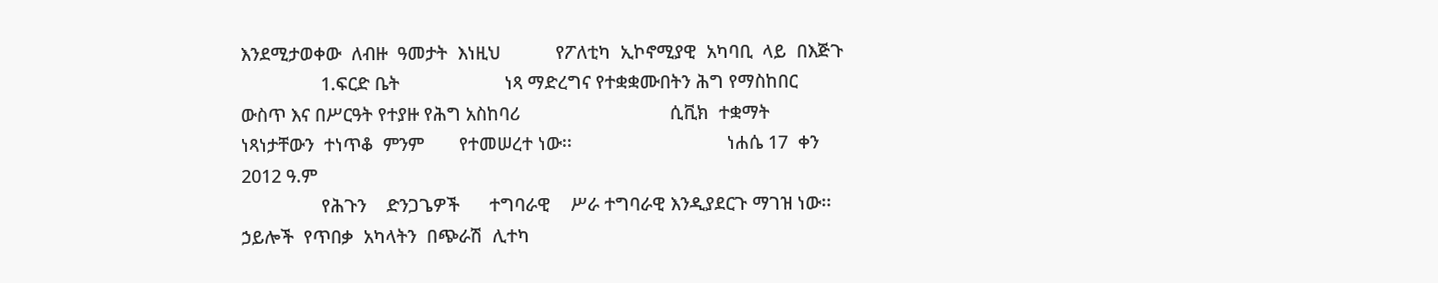እንደሚታወቀው  ለብዙ  ዓመታት  እነዚህ           የፖለቲካ  ኢኮኖሚያዊ  አካባቢ  ላይ  በእጅጉ
                1.ፍርድ ቤት                     ነጻ ማድረግና የተቋቋሙበትን ሕግ የማስከበር  ውስጥ እና በሥርዓት የተያዙ የሕግ አስከባሪ                              ሲቪክ  ተቋማት  ነጻነታቸውን  ተነጥቆ  ምንም       የተመሠረተ ነው፡፡                               ነሐሴ 17  ቀን 2012 ዓ.ም
                የሕጉን    ድንጋጌዎች      ተግባራዊ    ሥራ ተግባራዊ እንዲያደርጉ ማገዝ ነው፡፡            ኃይሎች  የጥበቃ  አካላትን  በጭራሽ  ሊተካ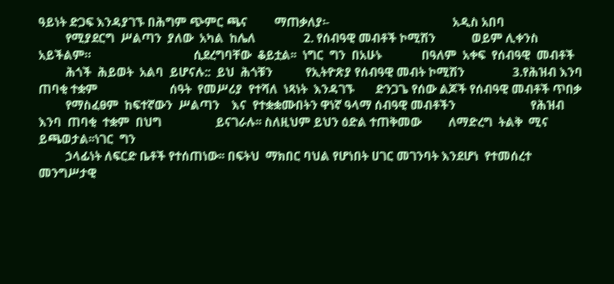ዓይነት ድጋፍ እንዳያገኙ በሕግም ጭምር ጫና         ማጠቃለያ፡-                                         አዲስ አበባ
         የሚያደርግ  ሥልጣን  ያለው  አካል  ከሌለ                2. የሰብዓዊ መብቶች ኮሚሽን            ወይም ሊቀንስ አይችልም።                                  ሲደረግባቸው  ቆይቷል፡፡  ነግር  ግን  በአሁኑ             በዓለም  አቀፍ  የሰብዓዊ  መብቶች
         ሕጎች  ሕይወት  አልባ  ይሆናሉ::  ይህ  ሕጎቹን           የኢትዮጽያ የሰብዓዊ መብት ኮሚሽን                3.የሕዝብ እንባ ጠባቂ ተቋም                        ሰዓት  የመሥሪያ  የተሻለ  ነጻነት  እንዳገኙ       ድንጋጌ የሰው ልጆች የሰብዓዊ መብቶች ጥበቃ
         የማስፈፀም  ከፍተኛውን  ሥልጣን    እና  የተቋቋሙበትን ዋነኛ ዓላማ ሰብዓዊ መብቶችን                         የሕዝብ  እንባ  ጠባቂ  ተቋም  በህግ                  ይናገራሉ፡፡ ስለዚህም ይህን ዕድል ተጠቅመው         ለማድረግ  ትልቅ  ሚና  ይጫወታል፡፡ነገር  ግን
         ኃላፊነት ለፍርድ ቤቶች የተሰጠነው፡፡ በፍትህ  ማክበር ባህል የሆነበት ሀገር መገንባት እንደሆነ  የተመሰረተ መንግሥታዊ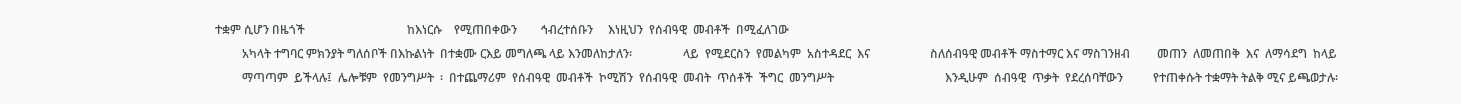ተቋም ሲሆን በዜጎች                                  ከእነርሱ    የሚጠበቀውን        ኅብረተሰቡን     እነዚህን  የሰብዓዊ  መብቶች  በሚፈለገው
         አካላት ተግባር ምክንያት ግለሰቦች በእኩልነት  በተቋሙ ርእይ መግለጫ ላይ እንመለከታለን፡                 ላይ  የሚደርስን  የመልካም  አስተዳደር  እና                    ስለሰብዓዊ መብቶች ማስተማር እና ማስገንዘብ         መጠን  ለመጠበቅ  እና  ለማሳደግ  ከላይ
         ማጣጣም  ይችላሉ፤  ሌሎቹም  የመንግሥት  ፡  በተጨማሪም  የሰብዓዊ  መብቶች  ኮሚሽን  የሰብዓዊ  መብት  ጥሰቶች  ችግር  መንግሥት                                     እንዲሁም  ሰብዓዊ  ጥቃት  የደረሰባቸውን          የተጠቀሱት ተቋማት ትልቅ ሚና ይጫወታሉ፡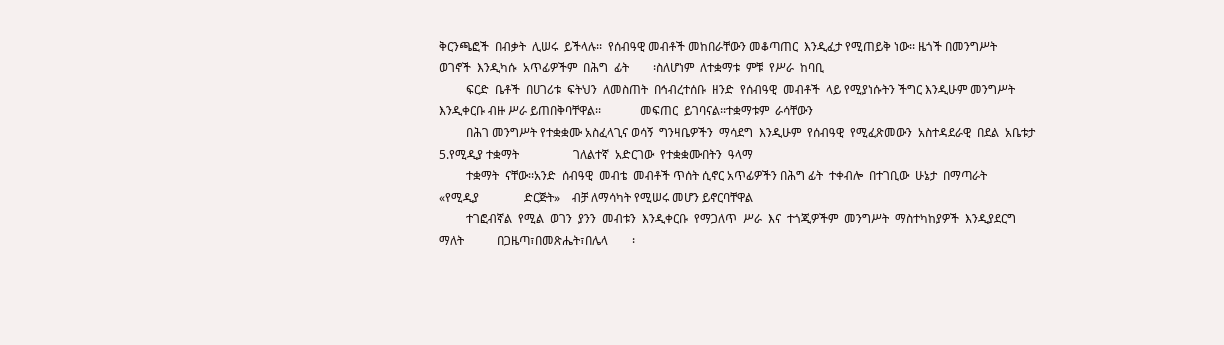ቅርንጫፎች  በብቃት  ሊሠሩ  ይችላሉ፡፡  የሰብዓዊ መብቶች መከበራቸውን መቆጣጠር  እንዲፈታ የሚጠይቅ ነው፡፡ ዜጎች በመንግሥት                                          ወገኖች  እንዲካሱ  አጥፊዎችም  በሕግ  ፊት        ፡ስለሆነም  ለተቋማቱ  ምቹ  የሥራ  ከባቢ
         ፍርድ  ቤቶች  በሀገሪቱ  ፍትህን  ለመስጠት  በኅብረተሰቡ  ዘንድ  የሰብዓዊ  መብቶች  ላይ የሚያነሱትን ችግር እንዲሁም መንግሥት                                       እንዲቀርቡ ብዙ ሥራ ይጠበቅባቸዋል፡፡             መፍጠር  ይገባናል፡፡ተቋማቱም  ራሳቸውን
         በሕገ መንግሥት የተቋቋሙ አስፈላጊና ወሳኝ  ግንዛቤዎችን  ማሳደግ  እንዲሁም  የሰብዓዊ  የሚፈጽመውን  አስተዳደራዊ  በደል  አቤቱታ                                             5.የሚዲያ ተቋማት                  ገለልተኛ  አድርገው  የተቋቋሙበትን  ዓላማ
         ተቋማት  ናቸው፡፡አንድ  ሰብዓዊ  መብቴ  መብቶች ጥሰት ሲኖር አጥፊዎችን በሕግ ፊት  ተቀብሎ  በተገቢው  ሁኔታ  በማጣራት                                                   «የሚዲያ               ድርጅት»    ብቻ ለማሳካት የሚሠሩ መሆን ይኖርባቸዋል
         ተገፎብኛል  የሚል  ወገን  ያንን  መብቱን  እንዲቀርቡ  የማጋለጥ  ሥራ  እና  ተጎጂዎችም  መንግሥት  ማስተካከያዎች  እንዲያደርግ                                      ማለት           በጋዜጣ፣በመጽሔት፣በሌላ        ፡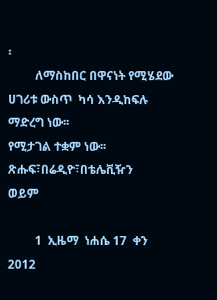፡
         ለማስከበር በዋናነት የሚሄደው ሀገሪቱ ውስጥ  ካሳ እንዲከፍሉ ማድረግ ነው፡፡                         የሚታገል ተቋም ነው፡፡                                   ጽሑፍ፣በሬዲዮ፣በቴሌቪዥን              ወይም

         1  ኢዜማ  ነሐሴ 17  ቀን 2012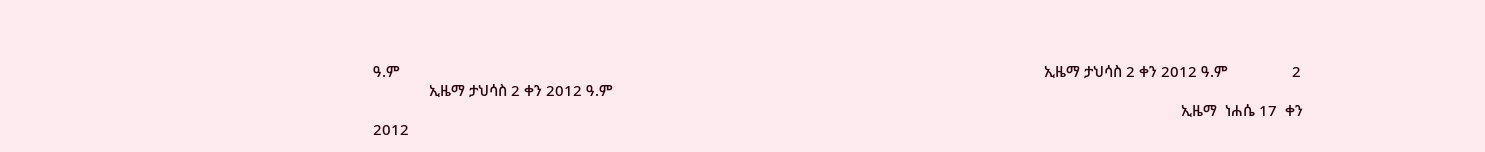ዓ.ም                                                                                                                                                                 ኢዜማ ታህሳስ 2 ቀን 2012 ዓ.ም                2
              ኢዜማ ታህሳስ 2 ቀን 2012 ዓ.ም
                                                                                                                                                                                                          ኢዜማ  ነሐሴ 17  ቀን 2012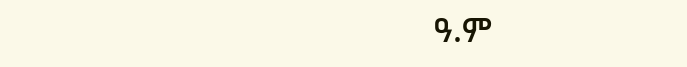ዓ.ም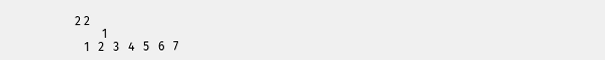2 2
         1
   1   2   3   4   5   6   7